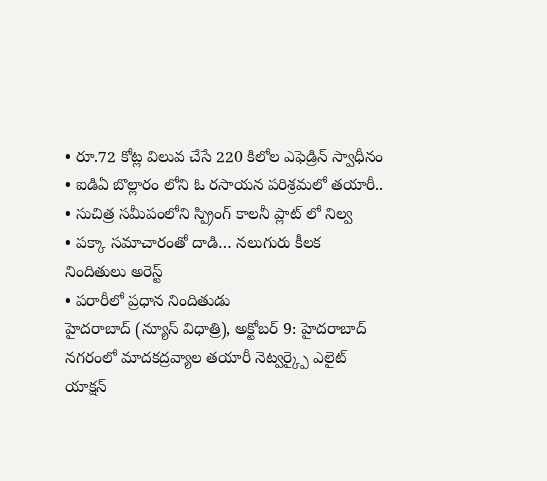• రూ.72 కోట్ల విలువ చేసే 220 కిలోల ఎఫెడ్రిన్ స్వాధీనం
• ఐడిఏ బొల్లారం లోని ఓ రసాయన పరిశ్రమలో తయారీ..
• సుచిత్ర సమీపంలోని స్ప్రింగ్ కాలనీ ప్లాట్ లో నిల్వ
• పక్కా సమాచారంతో దాడి… నలుగురు కీలక నిందితులు అరెస్ట్
• పరారీలో ప్రధాన నిందితుడు
హైదరాబాద్ (న్యూస్ విధాత్రి), అక్టోబర్ 9: హైదరాబాద్ నగరంలో మాదకద్రవ్యాల తయారీ నెట్వర్క్పై ఎలైట్ యాక్షన్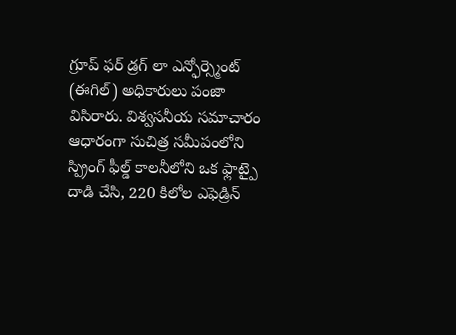గ్రూప్ ఫర్ డ్రగ్ లా ఎన్ఫోర్స్మెంట్ (ఈగిల్) అధికారులు పంజా విసిరారు. విశ్వసనీయ సమాచారం ఆధారంగా సుచిత్ర సమీపంలోని స్ప్రింగ్ ఫీల్డ్ కాలనీలోని ఒక ఫ్లాట్పై దాడి చేసి, 220 కిలోల ఎఫెడ్రిన్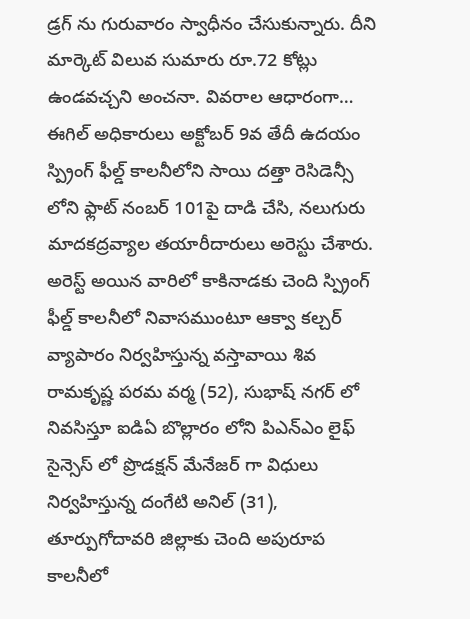డ్రగ్ ను గురువారం స్వాధీనం చేసుకున్నారు. దీని మార్కెట్ విలువ సుమారు రూ.72 కోట్లు ఉండవచ్చని అంచనా. వివరాల ఆధారంగా… ఈగిల్ అధికారులు అక్టోబర్ 9వ తేదీ ఉదయం స్ప్రింగ్ ఫీల్డ్ కాలనీలోని సాయి దత్తా రెసిడెన్సీ లోని ఫ్లాట్ నంబర్ 101పై దాడి చేసి, నలుగురు మాదకద్రవ్యాల తయారీదారులు అరెస్టు చేశారు. అరెస్ట్ అయిన వారిలో కాకినాడకు చెంది స్ప్రింగ్ ఫీల్డ్ కాలనీలో నివాసముంటూ ఆక్వా కల్చర్ వ్యాపారం నిర్వహిస్తున్న వస్తావాయి శివ రామకృష్ణ పరమ వర్మ (52), సుభాష్ నగర్ లో నివసిస్తూ ఐడిఏ బొల్లారం లోని పిఎన్ఎం లైఫ్ సైన్సెస్ లో ప్రొడక్షన్ మేనేజర్ గా విధులు నిర్వహిస్తున్న దంగేటి అనిల్ (31), తూర్పుగోదావరి జిల్లాకు చెంది అపురూప కాలనీలో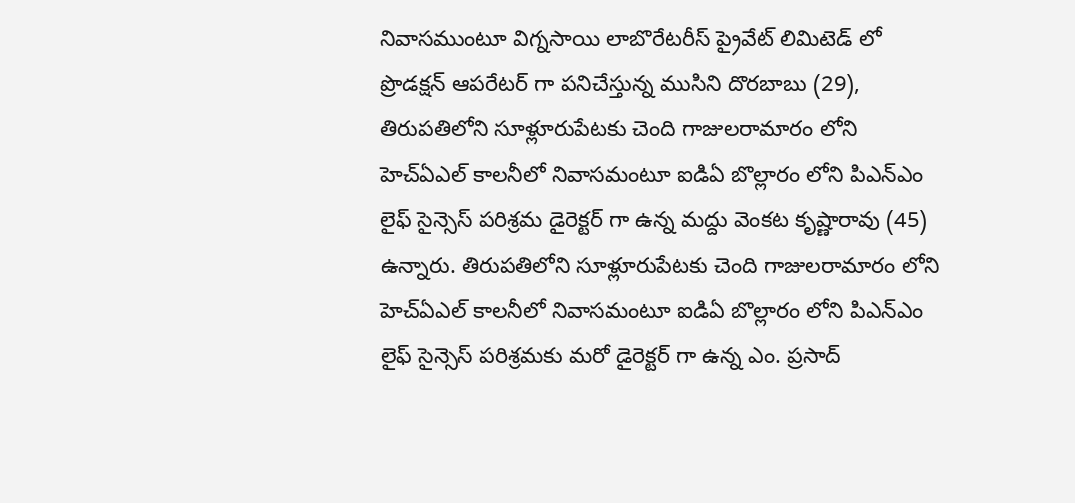నివాసముంటూ విగ్నసాయి లాబొరేటరీస్ ప్రైవేట్ లిమిటెడ్ లో ప్రొడక్షన్ ఆపరేటర్ గా పనిచేస్తున్న ముసిని దొరబాబు (29), తిరుపతిలోని సూళ్లూరుపేటకు చెంది గాజులరామారం లోని హెచ్ఏఎల్ కాలనీలో నివాసమంటూ ఐడిఏ బొల్లారం లోని పిఎన్ఎం లైఫ్ సైన్సెస్ పరిశ్రమ డైరెక్టర్ గా ఉన్న మద్దు వెంకట కృష్ణారావు (45) ఉన్నారు. తిరుపతిలోని సూళ్లూరుపేటకు చెంది గాజులరామారం లోని హెచ్ఏఎల్ కాలనీలో నివాసమంటూ ఐడిఏ బొల్లారం లోని పిఎన్ఎం లైఫ్ సైన్సెస్ పరిశ్రమకు మరో డైరెక్టర్ గా ఉన్న ఎం. ప్రసాద్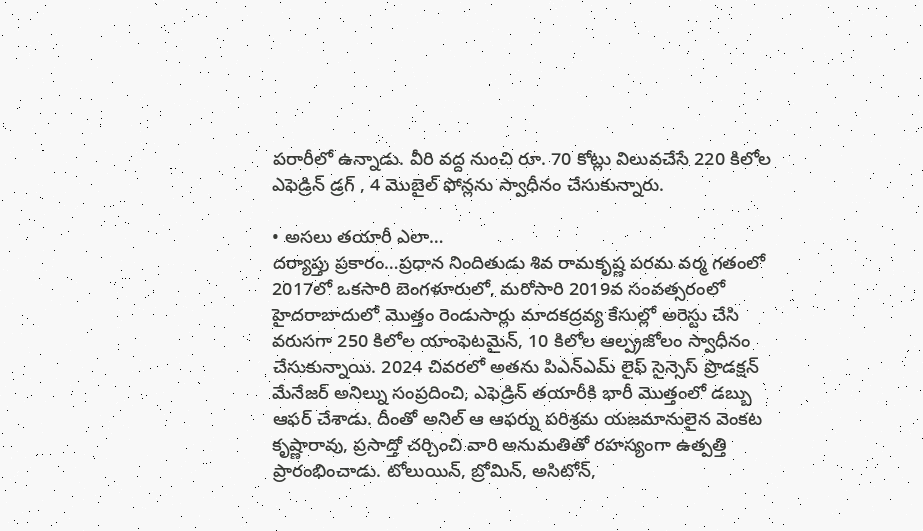పరారీలో ఉన్నాడు. వీరి వద్ద నుంచి రూ. 70 కోట్లు విలువచేసే 220 కిలోల ఎఫెడ్రిన్ డ్రగ్ , 4 మొబైల్ ఫోన్లను స్వాధీనం చేసుకున్నారు.

• అసలు తయారీ ఎలా…
దర్యాప్తు ప్రకారం…ప్రధాన నిందితుడు శివ రామకృష్ణ పరమ వర్మ గతంలో 2017లో ఒకసారి బెంగళూరులో, మరోసారి 2019వ సంవత్సరంలో హైదరాబాదులో మొత్తం రెండుసార్లు మాదకద్రవ్య కేసుల్లో అరెస్టు చేసి వరుసగా 250 కిలోల యాంఫెటమైన్, 10 కిలోల ఆల్ప్రజోలం స్వాధీనం చేసుకున్నాయి. 2024 చివరలో అతను పిఎన్ఎమ్ లైఫ్ సైన్సెస్ ప్రొడక్షన్ మేనేజర్ అనిల్ను సంప్రదించి, ఎఫెడ్రిన్ తయారీకి భారీ మొత్తంలో డబ్బు ఆఫర్ చేశాడు. దీంతో అనిల్ ఆ ఆఫర్ను పరిశ్రమ యజమానులైన వెంకట కృష్ణారావు, ప్రసాద్తో చర్చించి వారి అనుమతితో రహస్యంగా ఉత్పత్తి ప్రారంభించాడు. టోలుయిన్, బ్రోమిన్, అసిటోన్,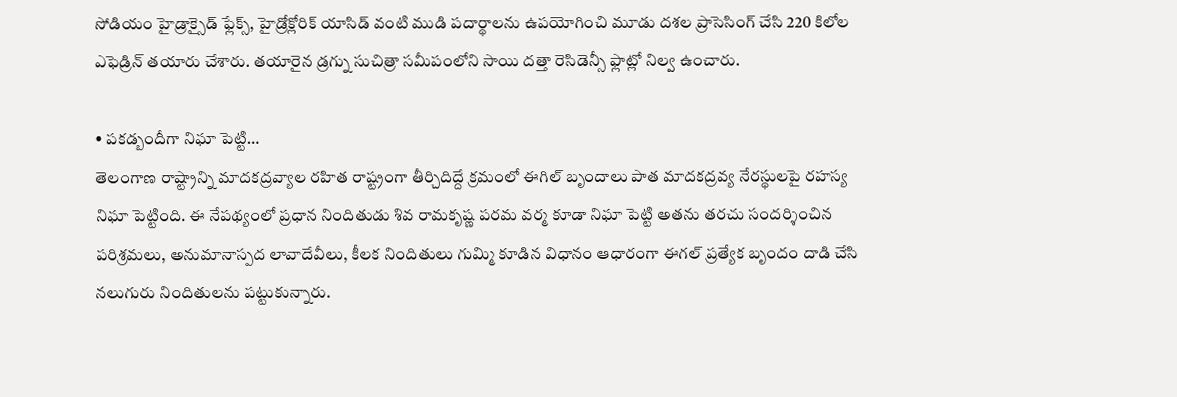సోడియం హైడ్రాక్సైడ్ ఫ్లేక్స్, హైడ్రోక్లోరిక్ యాసిడ్ వంటి ముడి పదార్థాలను ఉపయోగించి మూడు దశల ప్రాసెసింగ్ చేసి 220 కిలోల ఎఫెడ్రిన్ తయారు చేశారు. తయారైన డ్రగ్ను సుచిత్రా సమీపంలోని సాయి దత్తా రెసిడెన్సీ ఫ్లాట్లో నిల్వ ఉంచారు.

• పకడ్బందీగా నిఘా పెట్టి…
తెలంగాణ రాష్ట్రాన్ని మాదకద్రవ్యాల రహిత రాష్ట్రంగా తీర్చిదిద్దే క్రమంలో ఈగిల్ బృందాలు పాత మాదకద్రవ్య నేరస్థులపై రహస్య నిఘా పెట్టింది. ఈ నేపథ్యంలో ప్రధాన నిందితుడు శివ రామకృష్ణ పరమ వర్మ కూడా నిఘా పెట్టి అతను తరచు సందర్శించిన పరిశ్రమలు, అనుమానాస్పద లావాదేవీలు, కీలక నిందితులు గుమ్మి కూడిన విధానం ఆధారంగా ఈగల్ ప్రత్యేక బృందం దాడి చేసి నలుగురు నిందితులను పట్టుకున్నారు.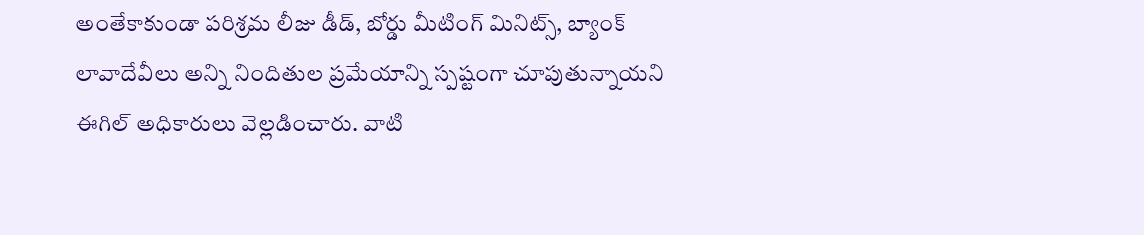అంతేకాకుండా పరిశ్రమ లీజు డీడ్, బోర్డు మీటింగ్ మినిట్స్, బ్యాంక్ లావాదేవీలు అన్ని నిందితుల ప్రమేయాన్ని స్పష్టంగా చూపుతున్నాయని ఈగిల్ అధికారులు వెల్లడించారు. వాటి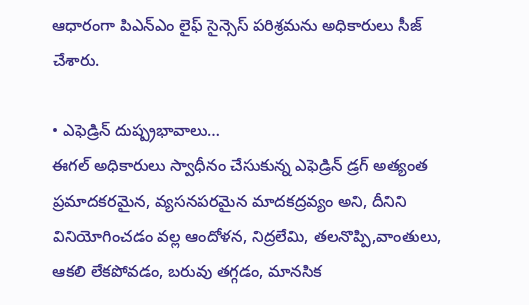ఆధారంగా పిఎన్ఎం లైఫ్ సైన్సెస్ పరిశ్రమను అధికారులు సీజ్ చేశారు.

• ఎఫెడ్రిన్ దుష్ప్రభావాలు…
ఈగల్ అధికారులు స్వాధీనం చేసుకున్న ఎఫెడ్రిన్ డ్రగ్ అత్యంత ప్రమాదకరమైన, వ్యసనపరమైన మాదకద్రవ్యం అని, దీనిని వినియోగించడం వల్ల ఆందోళన, నిద్రలేమి, తలనొప్పి,వాంతులు, ఆకలి లేకపోవడం, బరువు తగ్గడం, మానసిక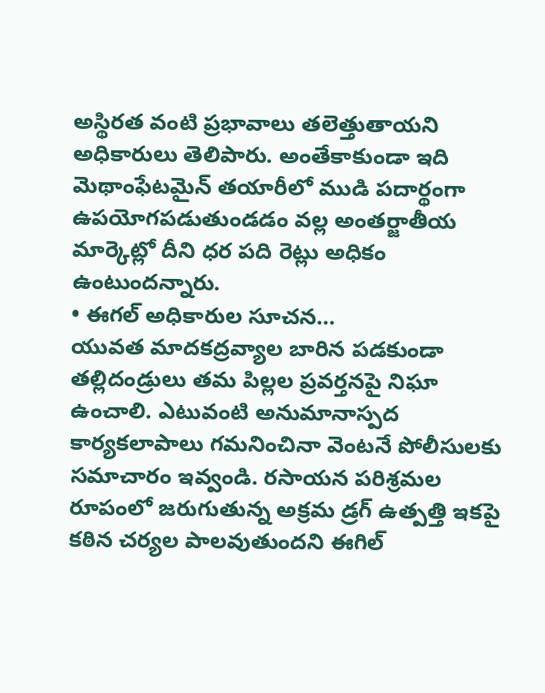అస్థిరత వంటి ప్రభావాలు తలెత్తుతాయని అధికారులు తెలిపారు. అంతేకాకుండా ఇది మెథాంఫేటమైన్ తయారీలో ముడి పదార్థంగా ఉపయోగపడుతుండడం వల్ల అంతర్జాతీయ మార్కెట్లో దీని ధర పది రెట్లు అధికం ఉంటుందన్నారు.
• ఈగల్ అధికారుల సూచన…
యువత మాదకద్రవ్యాల బారిన పడకుండా తల్లిదండ్రులు తమ పిల్లల ప్రవర్తనపై నిఘా ఉంచాలి. ఎటువంటి అనుమానాస్పద కార్యకలాపాలు గమనించినా వెంటనే పోలీసులకు సమాచారం ఇవ్వండి. రసాయన పరిశ్రమల రూపంలో జరుగుతున్న అక్రమ డ్రగ్ ఉత్పత్తి ఇకపై కఠిన చర్యల పాలవుతుందని ఈగిల్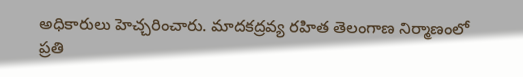అధికారులు హెచ్చరించారు. మాదకద్రవ్య రహిత తెలంగాణ నిర్మాణంలో ప్రతి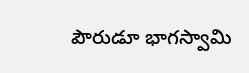పౌరుడూ భాగస్వామి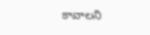కావాలని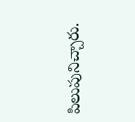పిలుపునిచ్చారు.